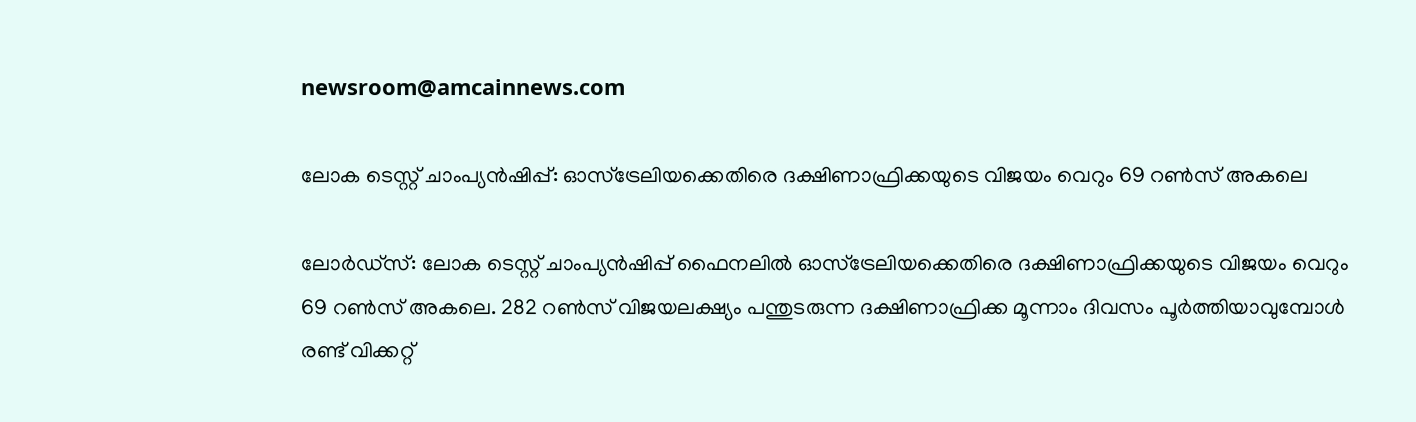newsroom@amcainnews.com

ലോക ടെസ്റ്റ് ചാംപ്യൻഷിപ്പ്: ഓസ്‌ട്രേലിയക്കെതിരെ ദക്ഷിണാഫ്രിക്കയുടെ വിജയം വെറും 69 റൺസ് അകലെ

ലോർഡ്‌സ്: ലോക ടെസ്റ്റ് ചാംപ്യൻഷിപ്പ് ഫൈനലിൽ ഓസ്‌ട്രേലിയക്കെതിരെ ദക്ഷിണാഫ്രിക്കയുടെ വിജയം വെറും 69 റൺസ് അകലെ. 282 റൺസ് വിജയലക്ഷ്യം പന്തുടരുന്ന ദക്ഷിണാഫ്രിക്ക മൂന്നാം ദിവസം പൂർത്തിയാവുമ്പോൾ രണ്ട് വിക്കറ്റ്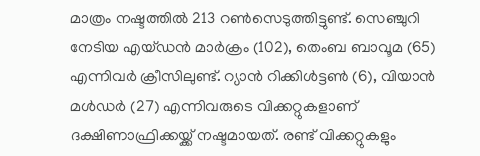മാത്രം നഷ്ടത്തിൽ 213 റൺസെടുത്തിട്ടുണ്ട്. സെഞ്ചുറി നേടിയ എയ്ഡൻ മാർക്രം (102), തെംബ ബാവൂമ (65) എന്നിവർ ക്രീസിലുണ്ട്. റ്യാൻ റിക്കിൾട്ടൺ (6), വിയാൻ മൾഡർ (27) എന്നിവരുടെ വിക്കറ്റുകളാണ് ദക്ഷിണാഫ്രിക്കയ്ക്ക് നഷ്ടമായത്. രണ്ട് വിക്കറ്റുകളും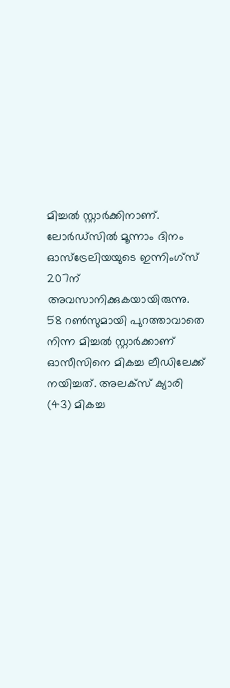മിച്ചൽ സ്റ്റാർക്കിനാണ്. ലോർഡ്സിൽ മൂന്നാം ദിനം ഓസ്ട്രേലിയയുടെ ഇന്നിംഗ്സ് 207ന് അവസാനിക്കുകയായിരുന്നു. 58 റൺസുമായി പുറത്താവാതെ നിന്ന മിച്ചൽ സ്റ്റാർക്കാണ് ഓസീസിനെ മികച്ച ലീഡിലേക്ക് നയിച്ചത്. അലക്സ് ക്യാരി (43) മികച്ച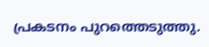പ്രകടനം പുറത്തെടുത്തു.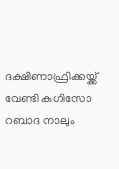ദക്ഷിണാഫ്രിക്കയ്ക്ക് വേണ്ടി കഗിസോ റബാദ നാലും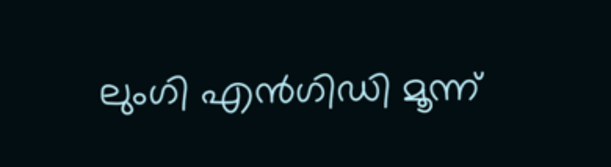ലുംഗി എൻഗിഡി മൂന്ന്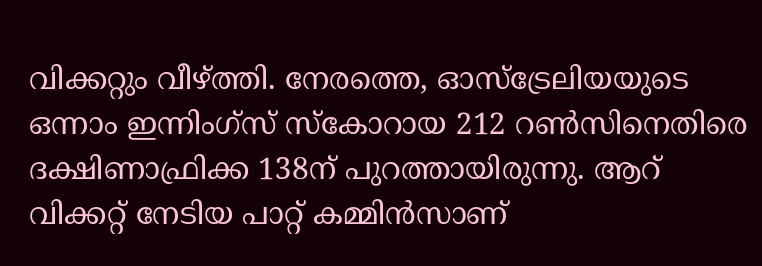വിക്കറ്റും വീഴ്ത്തി. നേരത്തെ, ഓസ്ട്രേലിയയുടെ ഒന്നാം ഇന്നിംഗ്സ് സ്‌കോറായ 212 റൺസിനെതിരെ ദക്ഷിണാഫ്രിക്ക 138ന് പുറത്തായിരുന്നു. ആറ് വിക്കറ്റ് നേടിയ പാറ്റ് കമ്മിൻസാണ്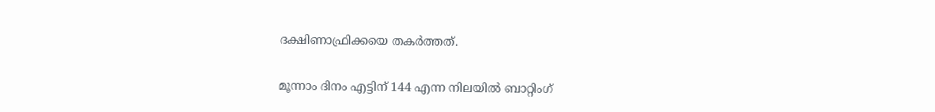ദക്ഷിണാഫ്രിക്കയെ തകർത്തത്.

മൂന്നാം ദിനം എട്ടിന് 144 എന്ന നിലയിൽ ബാറ്റിംഗ്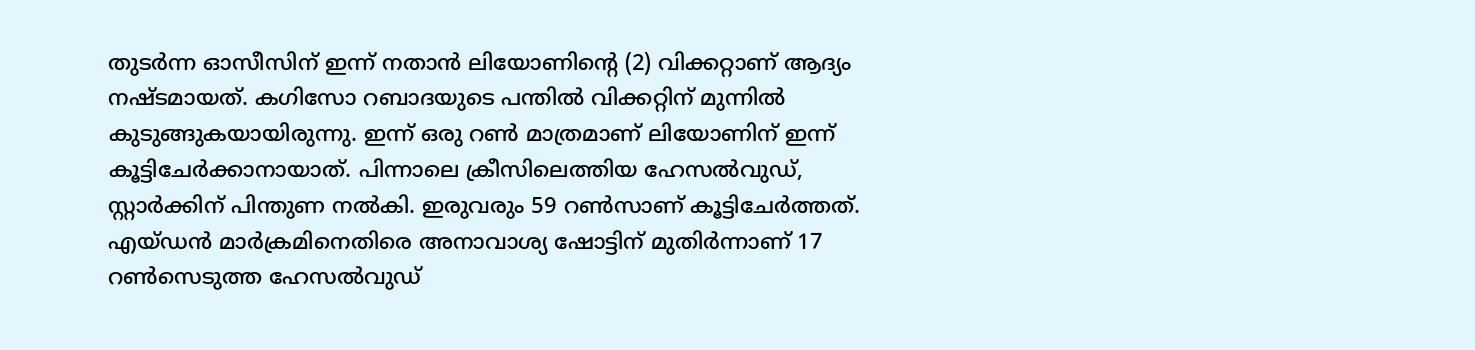തുടർന്ന ഓസീസിന് ഇന്ന് നതാൻ ലിയോണിന്റെ (2) വിക്കറ്റാണ് ആദ്യം നഷ്ടമായത്. കഗിസോ റബാദയുടെ പന്തിൽ വിക്കറ്റിന് മുന്നിൽ കുടുങ്ങുകയായിരുന്നു. ഇന്ന് ഒരു റൺ മാത്രമാണ് ലിയോണിന് ഇന്ന് കൂട്ടിചേർക്കാനായാത്. പിന്നാലെ ക്രീസിലെത്തിയ ഹേസൽവുഡ്, സ്റ്റാർക്കിന് പിന്തുണ നൽകി. ഇരുവരും 59 റൺസാണ് കൂട്ടിചേർത്തത്. എയ്ഡൻ മാർക്രമിനെതിരെ അനാവാശ്യ ഷോട്ടിന് മുതിർന്നാണ് 17 റൺസെടുത്ത ഹേസൽവുഡ്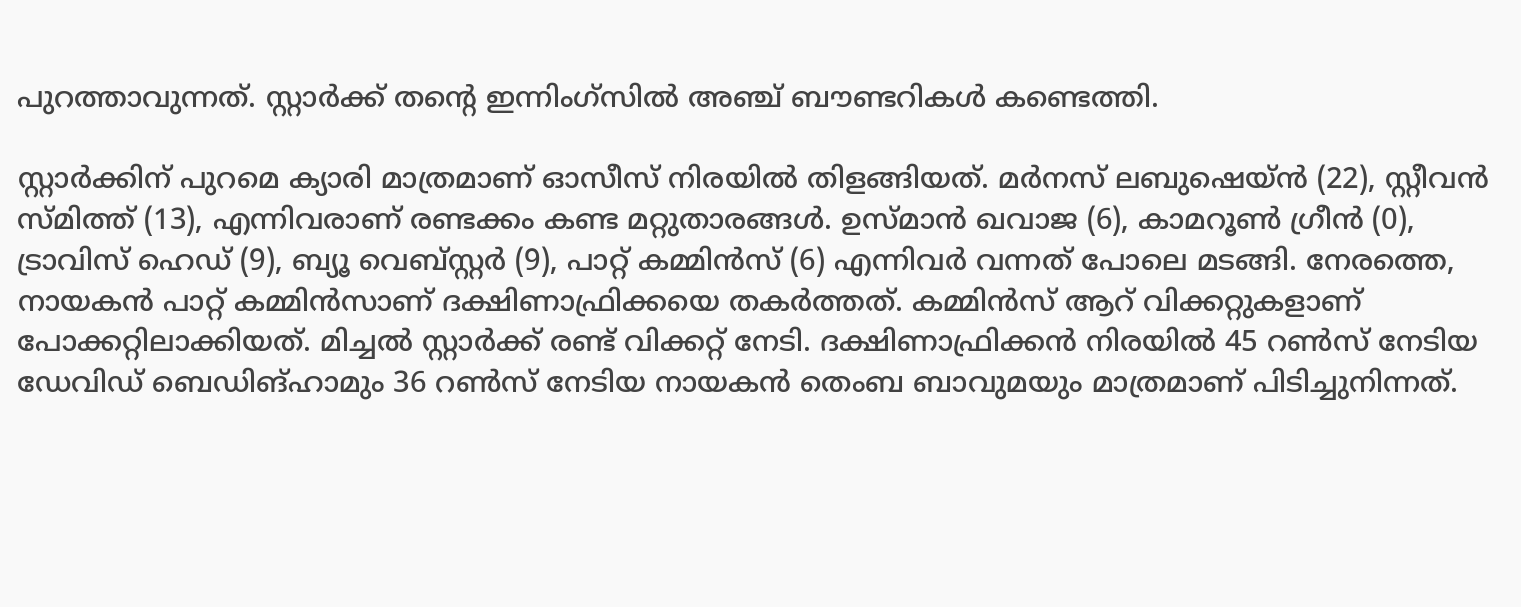പുറത്താവുന്നത്. സ്റ്റാർക്ക് തന്റെ ഇന്നിംഗ്സിൽ അഞ്ച് ബൗണ്ടറികൾ കണ്ടെത്തി.

സ്റ്റാർക്കിന് പുറമെ ക്യാരി മാത്രമാണ് ഓസീസ് നിരയിൽ തിളങ്ങിയത്. മർനസ് ലബുഷെയ്ൻ (22), സ്റ്റീവൻ സ്മിത്ത് (13), എന്നിവരാണ് രണ്ടക്കം കണ്ട മറ്റുതാരങ്ങൾ. ഉസ്മാൻ ഖവാജ (6), കാമറൂൺ ഗ്രീൻ (0), ട്രാവിസ് ഹെഡ് (9), ബ്യൂ വെബ്സ്റ്റർ (9), പാറ്റ് കമ്മിൻസ് (6) എന്നിവർ വന്നത് പോലെ മടങ്ങി. നേരത്തെ, നായകൻ പാറ്റ് കമ്മിൻസാണ് ദക്ഷിണാഫ്രിക്കയെ തകർത്തത്. കമ്മിൻസ് ആറ് വിക്കറ്റുകളാണ് പോക്കറ്റിലാക്കിയത്. മിച്ചൽ സ്റ്റാർക്ക് രണ്ട് വിക്കറ്റ് നേടി. ദക്ഷിണാഫ്രിക്കൻ നിരയിൽ 45 റൺസ് നേടിയ ഡേവിഡ് ബെഡിങ്ഹാമും 36 റൺസ് നേടിയ നായകൻ തെംബ ബാവുമയും മാത്രമാണ് പിടിച്ചുനിന്നത്.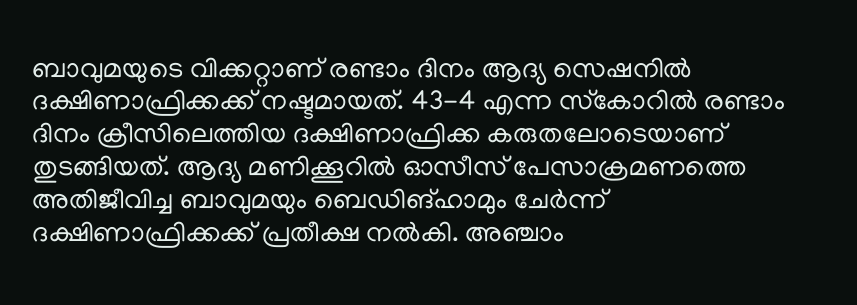ബാവുമയുടെ വിക്കറ്റാണ് രണ്ടാം ദിനം ആദ്യ സെഷനിൽ ദക്ഷിണാഫ്രിക്കക്ക് നഷ്ടമായത്. 43-4 എന്ന സ്‌കോറിൽ രണ്ടാം ദിനം ക്രീസിലെത്തിയ ദക്ഷിണാഫ്രിക്ക കരുതലോടെയാണ് തുടങ്ങിയത്. ആദ്യ മണിക്കൂറിൽ ഓസീസ് പേസാക്രമണത്തെ അതിജീവിച്ച ബാവുമയും ബെഡിങ്ഹാമും ചേർന്ന് ദക്ഷിണാഫ്രിക്കക്ക് പ്രതീക്ഷ നൽകി. അഞ്ചാം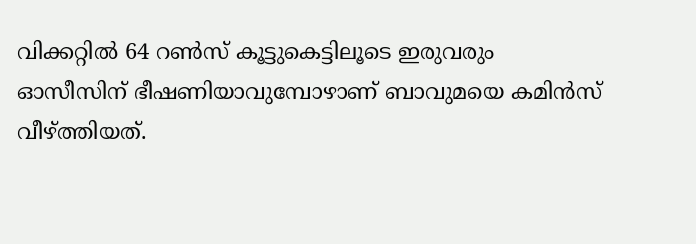വിക്കറ്റിൽ 64 റൺസ് കൂട്ടുകെട്ടിലൂടെ ഇരുവരും ഓസീസിന് ഭീഷണിയാവുമ്പോഴാണ് ബാവുമയെ കമിൻസ് വീഴ്ത്തിയത്.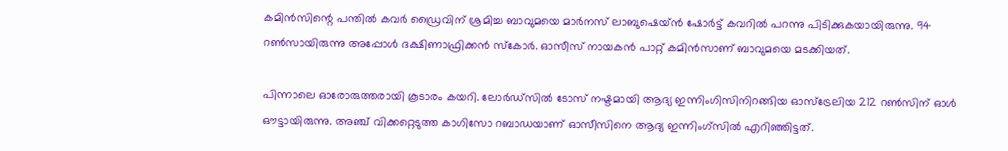കമിൻസിന്റെ പന്തിൽ കവർ ഡ്രൈവിന് ശ്രമിച്ച ബാവുമയെ മാർനസ് ലാബുഷെയ്ൻ ഷോർട്ട് കവറിൽ പറന്നു പിടിക്കുകയായിരുന്നു. 94 റൺസായിരുന്നു അപ്പോൾ ദക്ഷിണാഫ്രിക്കൻ സ്‌കോർ. ഓസീസ് നായകൻ പാറ്റ് കമിൻസാണ് ബാവുമയെ മടക്കിയത്.

പിന്നാലെ ഓരോരുത്തരായി കൂടാരം കയറി. ലോർഡ്സിൽ ടോസ് നഷ്ടമായി ആദ്യ ഇന്നിംഗിസിനിറങ്ങിയ ഓസ്ട്രേലിയ 212 റൺസിന് ഓൾ ഔട്ടായിരുന്നു. അഞ്ച് വിക്കറ്റെടുത്ത കാഗിസോ റബാഡയാണ് ഓസീസിനെ ആദ്യ ഇന്നിംഗ്സിൽ എറിഞ്ഞിട്ടത്.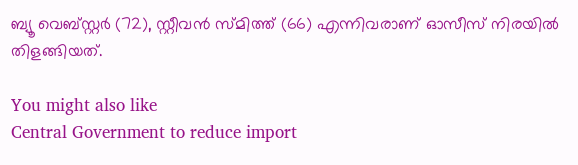ബ്യൂ വെബ്സ്റ്റർ (72), സ്റ്റീവൻ സ്മിത്ത് (66) എന്നിവരാണ് ഓസീസ് നിരയിൽ തിളങ്ങിയത്.

You might also like
Central Government to reduce import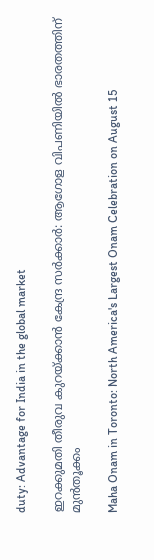duty: Advantage for India in the global market

ഇറക്കുമതി തീരുവ കുറയ്ക്കാൻ കേന്ദ്ര സർക്കാർ: ആഗോള വിപണിയിൽ ഭാരതത്തിന് മുൻതൂക്കം

Maha Onam in Toronto: North America's Largest Onam Celebration on August 15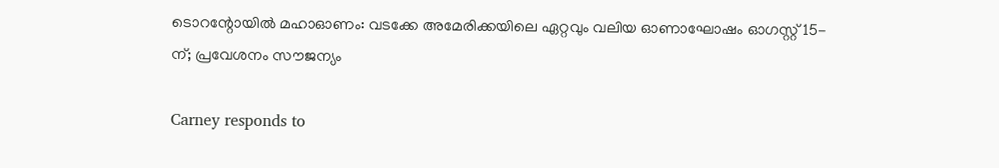ടൊറന്റോയിൽ മഹാഓണം: വടക്കേ അമേരിക്കയിലെ ഏറ്റവും വലിയ ഓണാഘോഷം ഓഗസ്റ്റ് 15-ന്; പ്രവേശനം സൗജന്യം

Carney responds to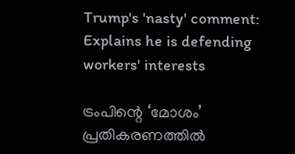Trump's 'nasty' comment: Explains he is defending workers' interests

ട്രംപിന്റെ ‘മോശം’ പ്രതികരണത്തിൽ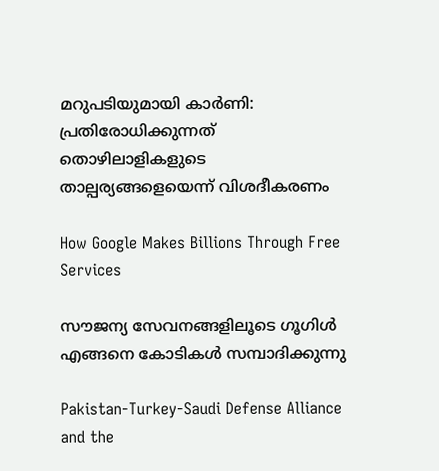മറുപടിയുമായി കാർണി: പ്രതിരോധിക്കുന്നത് തൊഴിലാളികളുടെ താല്പര്യങ്ങളെയെന്ന് വിശദീകരണം

How Google Makes Billions Through Free Services

സൗജന്യ സേവനങ്ങളിലൂടെ ഗൂഗിൾ എങ്ങനെ കോടികൾ സമ്പാദിക്കുന്നു

Pakistan-Turkey-Saudi Defense Alliance and the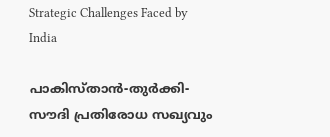Strategic Challenges Faced by India

പാകിസ്താൻ-തുർക്കി-സൗദി പ്രതിരോധ സഖ്യവും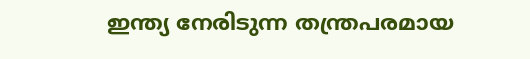ഇന്ത്യ നേരിടുന്ന തന്ത്രപരമായ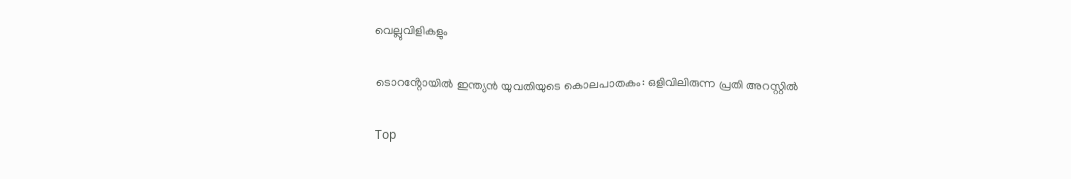വെല്ലുവിളികളും

ടൊറൻ്റോയിൽ ഇന്ത്യൻ യുവതിയുടെ കൊലപാതകം: ഒളിവിലിരുന്ന പ്രതി അറസ്റ്റിൽ

Top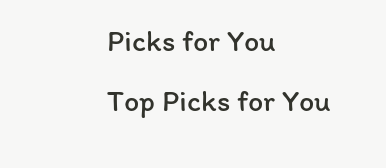Picks for You
Top Picks for You